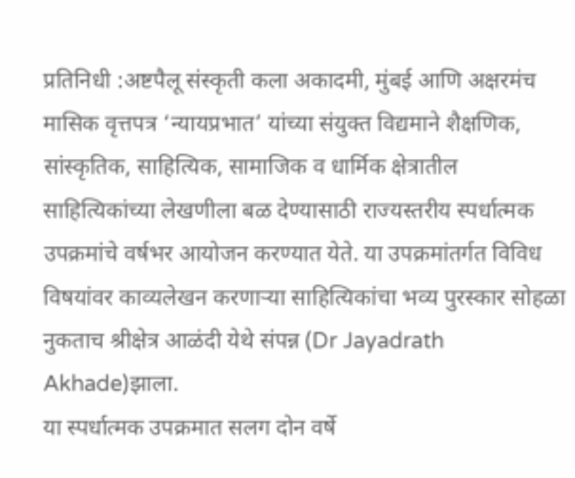प्रतिनिधी :अष्टपैलू संस्कृती कला अकादमी, मुंबई आणि अक्षरमंच मासिक वृत्तपत्र ‘न्यायप्रभात’ यांच्या संयुक्त विद्यमाने शैक्षणिक, सांस्कृतिक, साहित्यिक, सामाजिक व धार्मिक क्षेत्रातील साहित्यिकांच्या लेखणीला बळ देण्यासाठी राज्यस्तरीय स्पर्धात्मक उपक्रमांचे वर्षभर आयोजन करण्यात येते. या उपक्रमांतर्गत विविध विषयांवर काव्यलेखन करणाऱ्या साहित्यिकांचा भव्य पुरस्कार सोहळा नुकताच श्रीक्षेत्र आळंदी येथे संपन्न (Dr Jayadrath Akhade)झाला.
या स्पर्धात्मक उपक्रमात सलग दोन वर्षे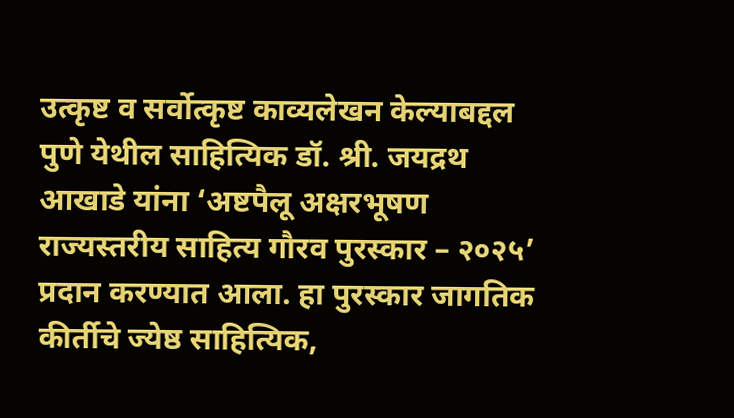उत्कृष्ट व सर्वोत्कृष्ट काव्यलेखन केल्याबद्दल पुणे येथील साहित्यिक डॉ. श्री. जयद्रथ आखाडे यांना ‘अष्टपैलू अक्षरभूषण राज्यस्तरीय साहित्य गौरव पुरस्कार – २०२५’ प्रदान करण्यात आला. हा पुरस्कार जागतिक कीर्तीचे ज्येष्ठ साहित्यिक,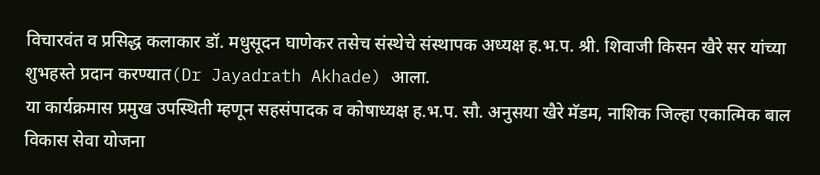विचारवंत व प्रसिद्ध कलाकार डॉ. मधुसूदन घाणेकर तसेच संस्थेचे संस्थापक अध्यक्ष ह.भ.प. श्री. शिवाजी किसन खैरे सर यांच्या शुभहस्ते प्रदान करण्यात(Dr Jayadrath Akhade) आला.
या कार्यक्रमास प्रमुख उपस्थिती म्हणून सहसंपादक व कोषाध्यक्ष ह.भ.प. सौ. अनुसया खैरे मॅडम, नाशिक जिल्हा एकात्मिक बाल विकास सेवा योजना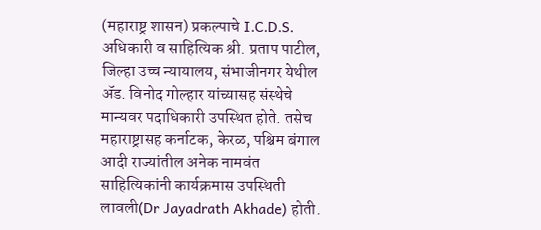(महाराष्ट्र शासन) प्रकल्पाचे I.C.D.S. अधिकारी व साहित्यिक श्री. प्रताप पाटील, जिल्हा उच्च न्यायालय, संभाजीनगर येथील ॲड. विनोद गोल्हार यांच्यासह संस्थेचे मान्यवर पदाधिकारी उपस्थित होते. तसेच महाराष्ट्रासह कर्नाटक, केरळ, पश्चिम बंगाल आदी राज्यांतील अनेक नामवंत साहित्यिकांनी कार्यक्रमास उपस्थिती लावली(Dr Jayadrath Akhade) होती.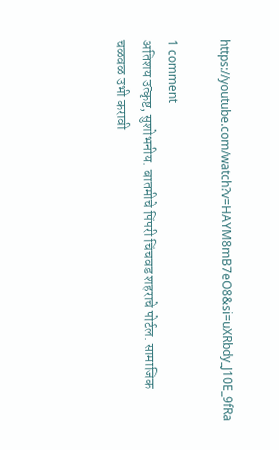https://youtube.com/watch?v=HAYM8mB7eO8&si=uXRbdy_J10E_9fRa

1 comment
अतिशय उत्कृष्ट, सुशोभनीय. बातमीचे पिंपरी चिंचवड शहराचे पोर्टल. सामाजिक चळवळ उभी करावी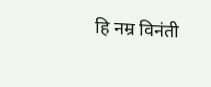हि नम्र विनंती